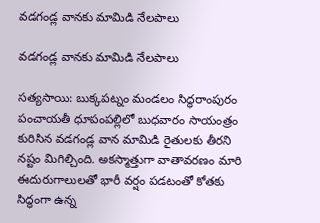వడగండ్ల వానకు మామిడి నేలపాలు

వడగండ్ల వానకు మామిడి నేలపాలు

సత్యసాయి: బుక్కపట్నం మండలం సిద్ధరాంపురం పంచాయతీ ధూపంపల్లిలో బుధవారం సాయంత్రం కురిసిన వడగండ్ల వాన మామిడి రైతులకు తీరని నష్టం మిగిల్చింది. అకస్మాత్తుగా వాతావరణం మారి ఈదురుగాలులతో భారీ వర్షం పడటంతో కోతకు సిద్ధంగా ఉన్న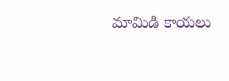మామిడి కాయలు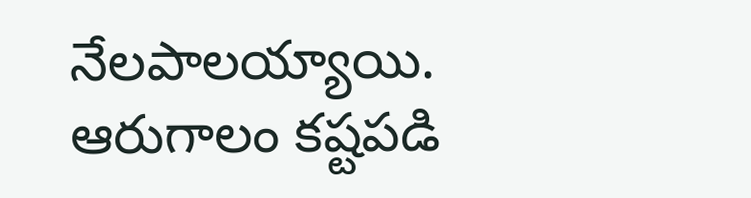నేలపాలయ్యాయి. ఆరుగాలం కష్టపడి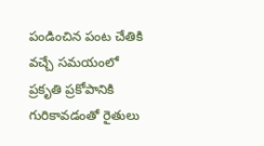పండించిన పంట చేతికి వచ్చే సమయంలో ప్రకృతి ప్రకోపానికి గురికావడంతో రైతులు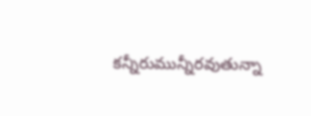కన్నీరుమున్నీరవుతున్నా